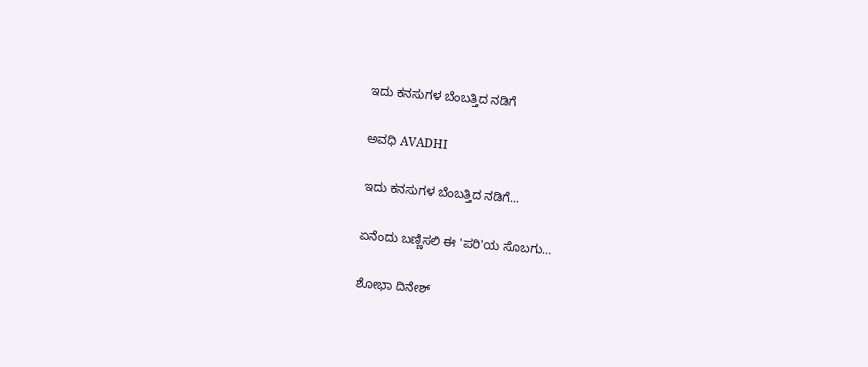ಇದು ಕನಸುಗಳ ಬೆಂಬತ್ತಿದ ನಡಿಗೆ‍

ಅವಧಿ AVADHI

ಇದು ಕನಸುಗಳ ಬೆಂಬತ್ತಿದ ನಡಿಗೆ...

ಏನೆಂದು ಬಣ್ಣಿಸಲಿ ಈ 'ಪರಿ'ಯ ಸೊಬಗು…

ಶೋಭಾ ದಿನೇಶ್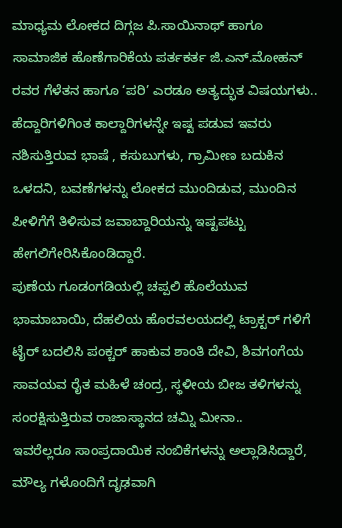ಮಾಧ್ಯಮ ಲೋಕದ ದಿಗ್ಗಜ ಪಿ.ಸಾಯಿನಾಥ್ ಹಾಗೂ ಸಾಮಾಜಿಕ ಹೊಣೆಗಾರಿಕೆಯ ಪರ್ತಕರ್ತ ಜಿ.ಎನ್.ಮೋಹನ್ ರವರ ಗೆಳೆತನ ಹಾಗೂ ‘ಪರಿ’ ಎರಡೂ ಅತ್ಯದ್ಭುತ ವಿಷಯಗಳು..
ಹೆದ್ದಾರಿಗಳಿಗಿಂತ ಕಾಲ್ದಾರಿಗಳನ್ನೇ ಇಷ್ಟ ಪಡುವ ಇವರು ನಶಿಸುತ್ತಿರುವ ಭಾಷೆ , ಕಸುಬುಗಳು, ಗ್ರಾಮೀಣ ಬದುಕಿನ ಒಳದನಿ, ಬವಣೆಗಳನ್ನು ಲೋಕದ ಮುಂದಿಡುವ, ಮುಂದಿನ ಪೀಳಿಗೆಗೆ ತಿಳಿಸುವ ಜವಾಬ್ದಾರಿಯನ್ನು ಇಷ್ಟಪಟ್ಟು ಹೇಗಲಿಗೇರಿಸಿಕೊಂಡಿದ್ದಾರೆ.
ಪುಣೆಯ ಗೂಡಂಗಡಿಯಲ್ಲಿ ಚಪ್ಪಲಿ ಹೊಲೆಯುವ ಭಾಮಾಬಾಯಿ, ದೆಹಲಿಯ ಹೊರವಲಯದಲ್ಲಿ ಟ್ರಾಕ್ಟರ್ ಗಳಿಗೆ ಟೈರ್ ಬದಲಿಸಿ ಪಂಕ್ಚರ್ ಹಾಕುವ ಶಾಂತಿ ದೇವಿ, ಶಿವಗಂಗೆಯ ಸಾವಯವ ರೈತ ಮಹಿಳೆ ಚಂದ್ರ, ಸ್ಥಳೀಯ ಬೀಜ ತಳಿಗಳನ್ನು ಸಂರಕ್ಷಿಸುತ್ತಿರುವ ರಾಜಾಸ್ಥಾನದ ಚಮ್ನಿ ಮೀನಾ..
ಇವರೆಲ್ಲರೂ ಸಾಂಪ್ರದಾಯಿಕ ನಂಬಿಕೆಗಳನ್ನು ಅಲ್ಲಾಡಿಸಿದ್ದಾರೆ,  ಮೌಲ್ಯ ಗಳೊಂದಿಗೆ ದೃಢವಾಗಿ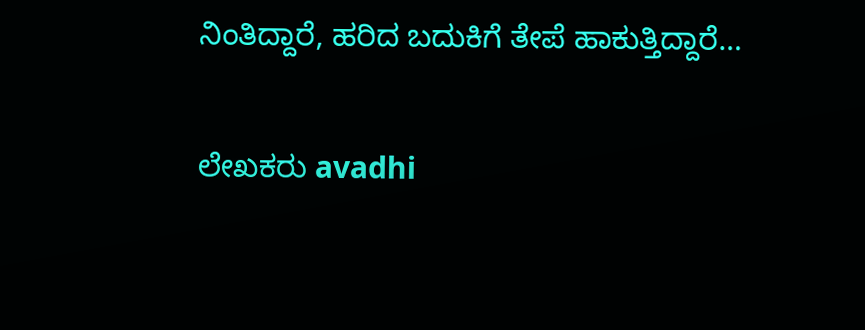ನಿಂತಿದ್ದಾರೆ, ಹರಿದ ಬದುಕಿಗೆ ತೇಪೆ ಹಾಕುತ್ತಿದ್ದಾರೆ…

ಲೇಖಕರು avadhi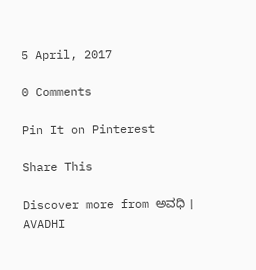5 April, 2017

0 Comments

Pin It on Pinterest

Share This

Discover more from ಅವಧಿ । AVADHI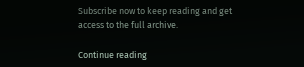Subscribe now to keep reading and get access to the full archive.

Continue reading